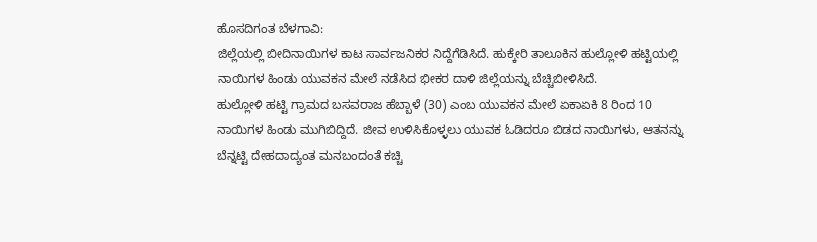ಹೊಸದಿಗಂತ ಬೆಳಗಾವಿ:
ಜಿಲ್ಲೆಯಲ್ಲಿ ಬೀದಿನಾಯಿಗಳ ಕಾಟ ಸಾರ್ವಜನಿಕರ ನಿದ್ದೆಗೆಡಿಸಿದೆ. ಹುಕ್ಕೇರಿ ತಾಲೂಕಿನ ಹುಲ್ಲೋಳಿ ಹಟ್ಟಿಯಲ್ಲಿ ನಾಯಿಗಳ ಹಿಂಡು ಯುವಕನ ಮೇಲೆ ನಡೆಸಿದ ಭೀಕರ ದಾಳಿ ಜಿಲ್ಲೆಯನ್ನು ಬೆಚ್ಚಿಬೀಳಿಸಿದೆ.
ಹುಲ್ಲೋಳಿ ಹಟ್ಟಿ ಗ್ರಾಮದ ಬಸವರಾಜ ಹೆಬ್ಬಾಳೆ (30) ಎಂಬ ಯುವಕನ ಮೇಲೆ ಏಕಾಏಕಿ 8 ರಿಂದ 10 ನಾಯಿಗಳ ಹಿಂಡು ಮುಗಿಬಿದ್ದಿದೆ. ಜೀವ ಉಳಿಸಿಕೊಳ್ಳಲು ಯುವಕ ಓಡಿದರೂ ಬಿಡದ ನಾಯಿಗಳು, ಆತನನ್ನು ಬೆನ್ನಟ್ಟಿ ದೇಹದಾದ್ಯಂತ ಮನಬಂದಂತೆ ಕಚ್ಚಿ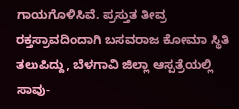ಗಾಯಗೊಳಿಸಿವೆ. ಪ್ರಸ್ತುತ ತೀವ್ರ ರಕ್ತಸ್ರಾವದಿಂದಾಗಿ ಬಸವರಾಜ ಕೋಮಾ ಸ್ಥಿತಿ ತಲುಪಿದ್ದು, ಬೆಳಗಾವಿ ಜಿಲ್ಲಾ ಆಸ್ಪತ್ರೆಯಲ್ಲಿ ಸಾವು-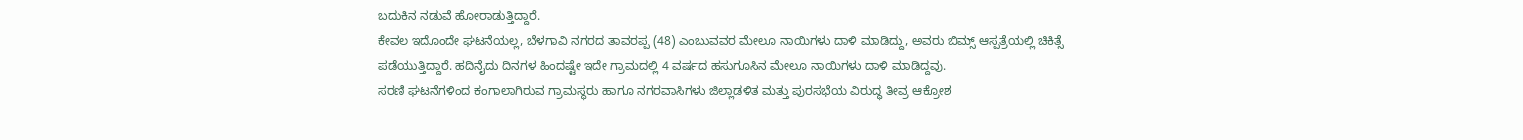ಬದುಕಿನ ನಡುವೆ ಹೋರಾಡುತ್ತಿದ್ದಾರೆ.
ಕೇವಲ ಇದೊಂದೇ ಘಟನೆಯಲ್ಲ, ಬೆಳಗಾವಿ ನಗರದ ತಾವರಪ್ಪ (48) ಎಂಬುವವರ ಮೇಲೂ ನಾಯಿಗಳು ದಾಳಿ ಮಾಡಿದ್ದು, ಅವರು ಬಿಮ್ಸ್ ಆಸ್ಪತ್ರೆಯಲ್ಲಿ ಚಿಕಿತ್ಸೆ ಪಡೆಯುತ್ತಿದ್ದಾರೆ. ಹದಿನೈದು ದಿನಗಳ ಹಿಂದಷ್ಟೇ ಇದೇ ಗ್ರಾಮದಲ್ಲಿ 4 ವರ್ಷದ ಹಸುಗೂಸಿನ ಮೇಲೂ ನಾಯಿಗಳು ದಾಳಿ ಮಾಡಿದ್ದವು.
ಸರಣಿ ಘಟನೆಗಳಿಂದ ಕಂಗಾಲಾಗಿರುವ ಗ್ರಾಮಸ್ಥರು ಹಾಗೂ ನಗರವಾಸಿಗಳು ಜಿಲ್ಲಾಡಳಿತ ಮತ್ತು ಪುರಸಭೆಯ ವಿರುದ್ಧ ತೀವ್ರ ಆಕ್ರೋಶ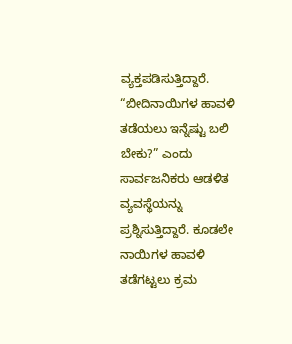ವ್ಯಕ್ತಪಡಿಸುತ್ತಿದ್ದಾರೆ. “ಬೀದಿನಾಯಿಗಳ ಹಾವಳಿ ತಡೆಯಲು ಇನ್ನೆಷ್ಟು ಬಲಿ ಬೇಕು?” ಎಂದು ಸಾರ್ವಜನಿಕರು ಆಡಳಿತ ವ್ಯವಸ್ಥೆಯನ್ನು ಪ್ರಶ್ನಿಸುತ್ತಿದ್ದಾರೆ. ಕೂಡಲೇ ನಾಯಿಗಳ ಹಾವಳಿ ತಡೆಗಟ್ಟಲು ಕ್ರಮ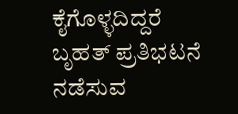ಕೈಗೊಳ್ಳದಿದ್ದರೆ ಬೃಹತ್ ಪ್ರತಿಭಟನೆ ನಡೆಸುವ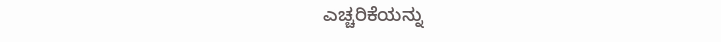ಎಚ್ಚರಿಕೆಯನ್ನು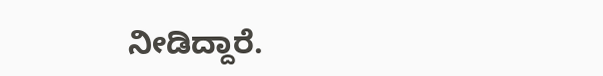ನೀಡಿದ್ದಾರೆ.